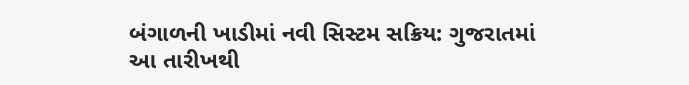બંગાળની ખાડીમાં નવી સિસ્ટમ સક્રિય: ગુજરાતમાં આ તારીખથી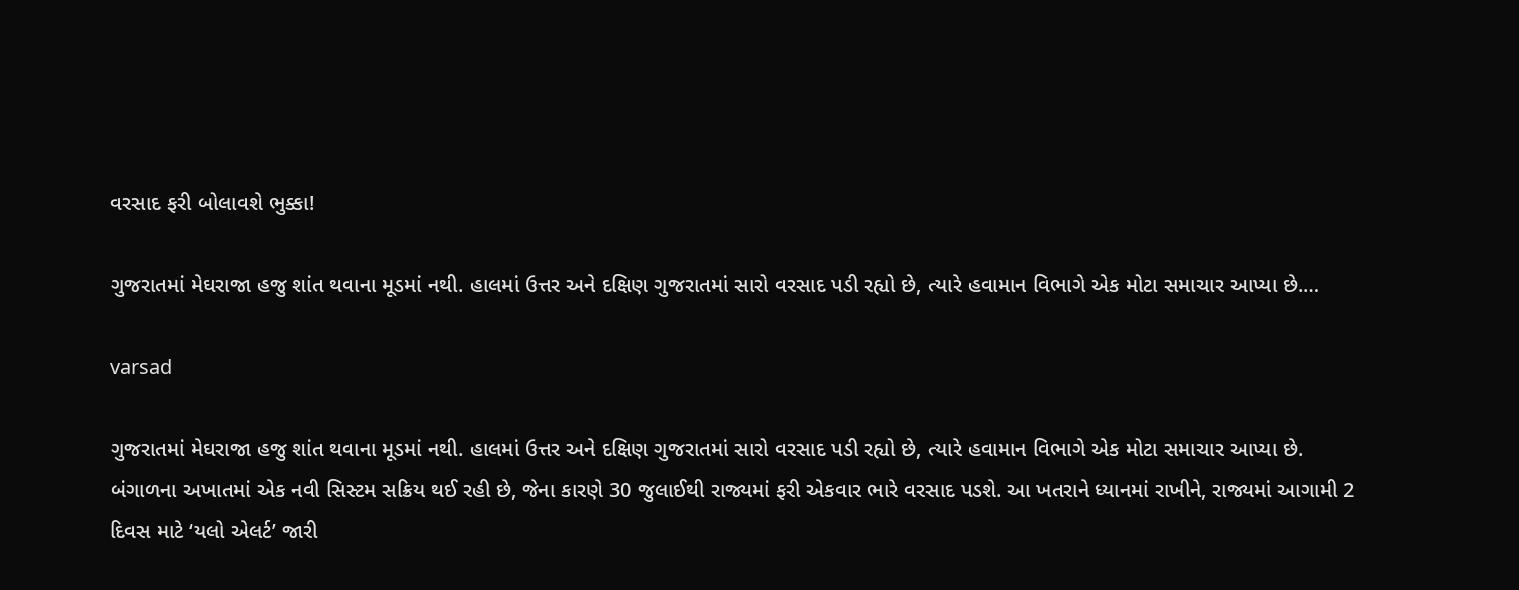વરસાદ ફરી બોલાવશે ભુક્કા!

ગુજરાતમાં મેઘરાજા હજુ શાંત થવાના મૂડમાં નથી. હાલમાં ઉત્તર અને દક્ષિણ ગુજરાતમાં સારો વરસાદ પડી રહ્યો છે, ત્યારે હવામાન વિભાગે એક મોટા સમાચાર આપ્યા છે.…

varsad

ગુજરાતમાં મેઘરાજા હજુ શાંત થવાના મૂડમાં નથી. હાલમાં ઉત્તર અને દક્ષિણ ગુજરાતમાં સારો વરસાદ પડી રહ્યો છે, ત્યારે હવામાન વિભાગે એક મોટા સમાચાર આપ્યા છે. બંગાળના અખાતમાં એક નવી સિસ્ટમ સક્રિય થઈ રહી છે, જેના કારણે 30 જુલાઈથી રાજ્યમાં ફરી એકવાર ભારે વરસાદ પડશે. આ ખતરાને ધ્યાનમાં રાખીને, રાજ્યમાં આગામી 2 દિવસ માટે ‘યલો એલર્ટ’ જારી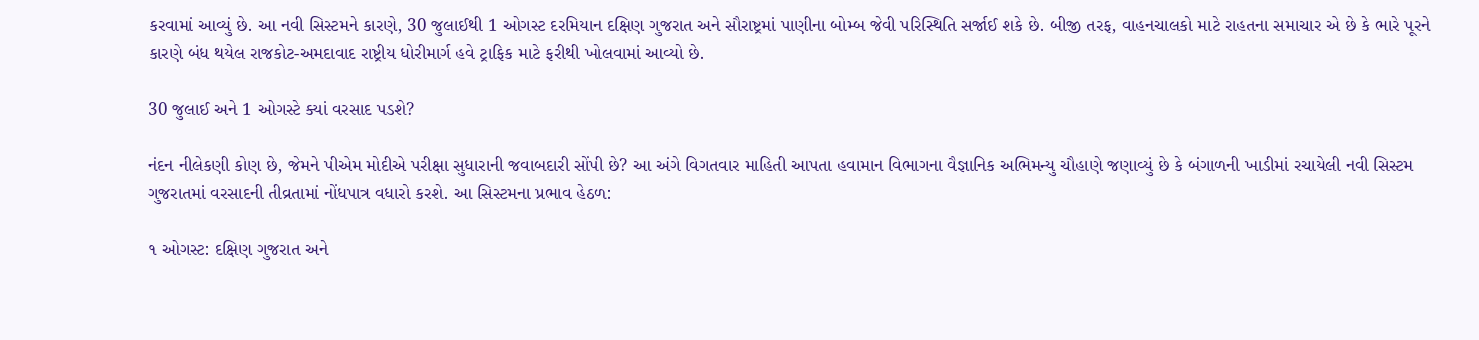કરવામાં આવ્યું છે. આ નવી સિસ્ટમને કારણે, 30 જુલાઈથી 1 ઓગસ્ટ દરમિયાન દક્ષિણ ગુજરાત અને સૌરાષ્ટ્રમાં પાણીના બોમ્બ જેવી પરિસ્થિતિ સર્જાઈ શકે છે. બીજી તરફ, વાહનચાલકો માટે રાહતના સમાચાર એ છે કે ભારે પૂરને કારણે બંધ થયેલ રાજકોટ-અમદાવાદ રાષ્ટ્રીય ધોરીમાર્ગ હવે ટ્રાફિક માટે ફરીથી ખોલવામાં આવ્યો છે.

30 જુલાઈ અને 1 ઓગસ્ટે ક્યાં વરસાદ પડશે?

નંદન નીલેકણી કોણ છે, જેમને પીએમ મોદીએ પરીક્ષા સુધારાની જવાબદારી સોંપી છે? આ અંગે વિગતવાર માહિતી આપતા હવામાન વિભાગના વૈજ્ઞાનિક અભિમન્યુ ચૌહાણે જણાવ્યું છે કે બંગાળની ખાડીમાં રચાયેલી નવી સિસ્ટમ ગુજરાતમાં વરસાદની તીવ્રતામાં નોંધપાત્ર વધારો કરશે. આ સિસ્ટમના પ્રભાવ હેઠળ:

૧ ઓગસ્ટ: દક્ષિણ ગુજરાત અને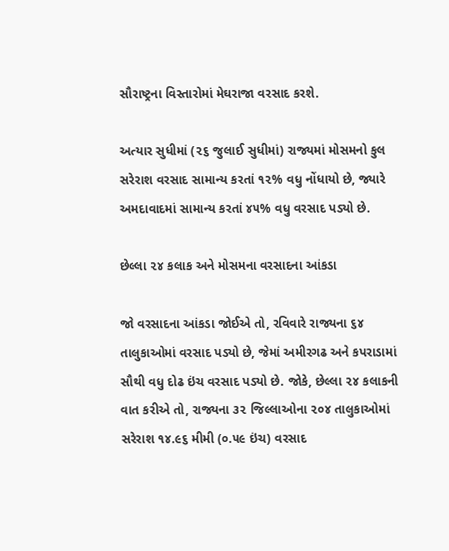સૌરાષ્ટ્રના વિસ્તારોમાં મેઘરાજા વરસાદ કરશે.

અત્યાર સુધીમાં (૨૬ જુલાઈ સુધીમાં) રાજ્યમાં મોસમનો કુલ સરેરાશ વરસાદ સામાન્ય કરતાં ૧૨% વધુ નોંધાયો છે, જ્યારે અમદાવાદમાં સામાન્ય કરતાં ૪૫% વધુ વરસાદ પડ્યો છે.

છેલ્લા ૨૪ કલાક અને મોસમના વરસાદના આંકડા

જો વરસાદના આંકડા જોઈએ તો, રવિવારે રાજ્યના ૬૪ તાલુકાઓમાં વરસાદ પડ્યો છે, જેમાં અમીરગઢ અને કપરાડામાં સૌથી વધુ દોઢ ઇંચ વરસાદ પડ્યો છે. જોકે, છેલ્લા ૨૪ કલાકની વાત કરીએ તો, રાજ્યના ૩૨ જિલ્લાઓના ૨૦૪ તાલુકાઓમાં સરેરાશ ૧૪.૯૬ મીમી (૦.૫૯ ઇંચ) વરસાદ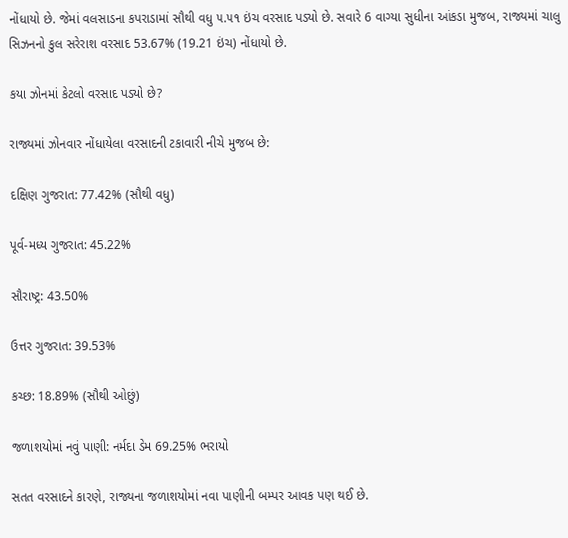નોંધાયો છે. જેમાં વલસાડના કપરાડામાં સૌથી વધુ ૫.૫૧ ઇંચ વરસાદ પડ્યો છે. સવારે 6 વાગ્યા સુધીના આંકડા મુજબ, રાજ્યમાં ચાલુ સિઝનનો કુલ સરેરાશ વરસાદ 53.67% (19.21 ઇંચ) નોંધાયો છે.

કયા ઝોનમાં કેટલો વરસાદ પડ્યો છે?

રાજ્યમાં ઝોનવાર નોંધાયેલા વરસાદની ટકાવારી નીચે મુજબ છે:

દક્ષિણ ગુજરાત: 77.42% (સૌથી વધુ)

પૂર્વ-મધ્ય ગુજરાત: 45.22%

સૌરાષ્ટ્ર: 43.50%

ઉત્તર ગુજરાત: 39.53%

કચ્છ: 18.89% (સૌથી ઓછું)

જળાશયોમાં નવું પાણી: નર્મદા ડેમ 69.25% ભરાયો

સતત વરસાદને કારણે, રાજ્યના જળાશયોમાં નવા પાણીની બમ્પર આવક પણ થઈ છે.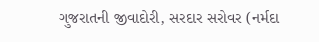ગુજરાતની જીવાદોરી, સરદાર સરોવર (નર્મદા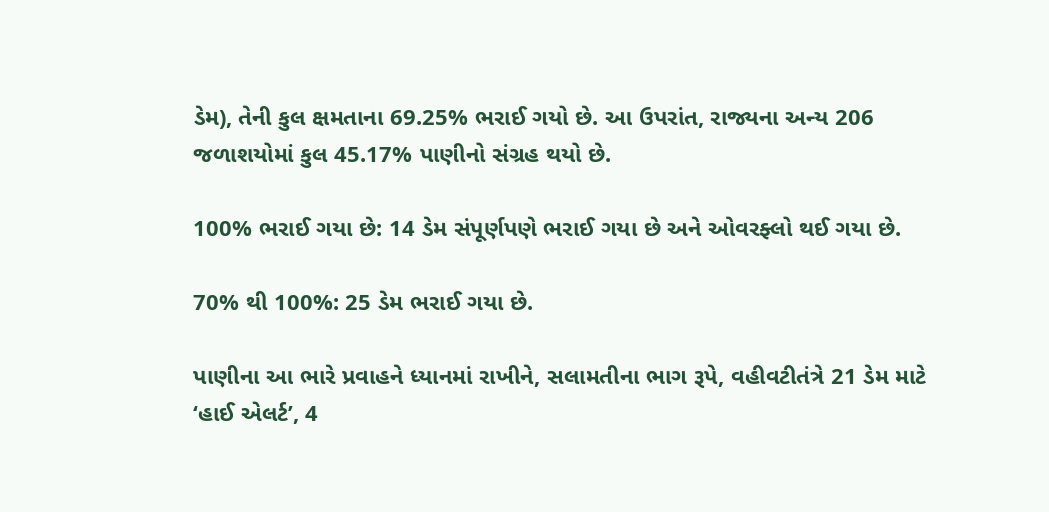ડેમ), તેની કુલ ક્ષમતાના 69.25% ભરાઈ ગયો છે. આ ઉપરાંત, રાજ્યના અન્ય 206 જળાશયોમાં કુલ 45.17% પાણીનો સંગ્રહ થયો છે.

100% ભરાઈ ગયા છે: 14 ડેમ સંપૂર્ણપણે ભરાઈ ગયા છે અને ઓવરફ્લો થઈ ગયા છે.

70% થી 100%: 25 ડેમ ભરાઈ ગયા છે.

પાણીના આ ભારે પ્રવાહને ધ્યાનમાં રાખીને, સલામતીના ભાગ રૂપે, વહીવટીતંત્રે 21 ડેમ માટે ‘હાઈ એલર્ટ’, 4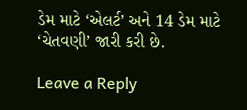ડેમ માટે ‘એલર્ટ’ અને 14 ડેમ માટે ‘ચેતવણી’ જારી કરી છે.

Leave a Reply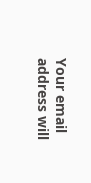Your email address will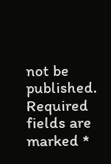not be published. Required fields are marked *